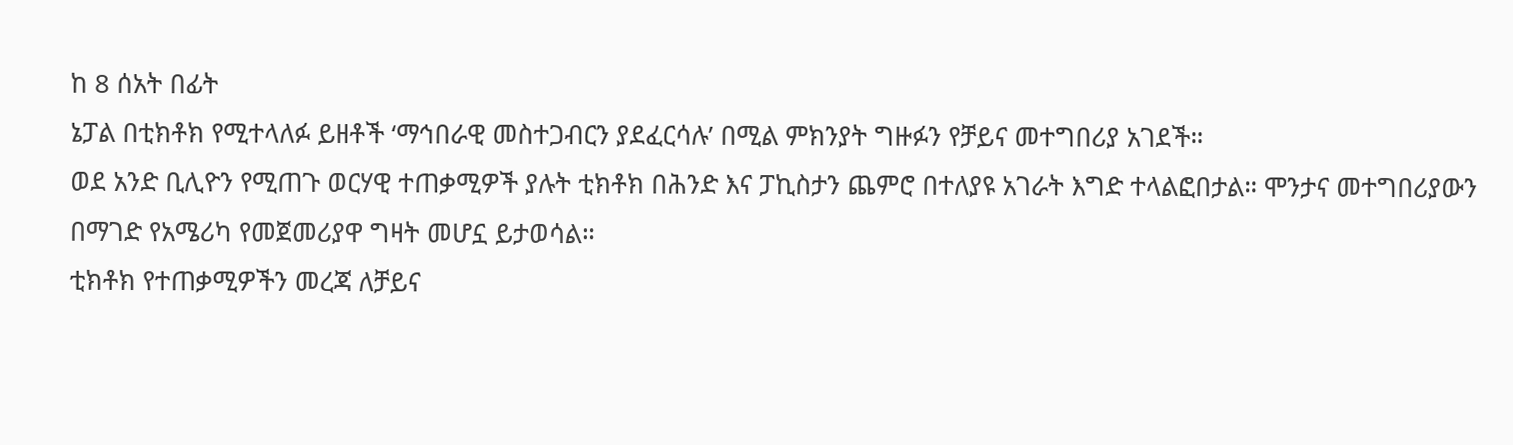ከ 8 ሰአት በፊት
ኔፓል በቲክቶክ የሚተላለፉ ይዘቶች ‘ማኅበራዊ መስተጋብርን ያደፈርሳሉ’ በሚል ምክንያት ግዙፉን የቻይና መተግበሪያ አገደች።
ወደ አንድ ቢሊዮን የሚጠጉ ወርሃዊ ተጠቃሚዎች ያሉት ቲክቶክ በሕንድ እና ፓኪስታን ጨምሮ በተለያዩ አገራት እግድ ተላልፎበታል። ሞንታና መተግበሪያውን በማገድ የአሜሪካ የመጀመሪያዋ ግዛት መሆኗ ይታወሳል።
ቲክቶክ የተጠቃሚዎችን መረጃ ለቻይና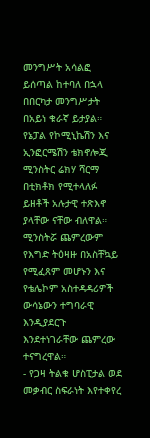መንግሥት አሳልፎ ይሰጣል ከተባለ በኋላ በበርካታ መንግሥታት በአይነ ቁራኛ ይታያል።
የኔፓል የኮሚኒኬሽን እና ኢንፎርሜሽን ቴክኖሎጂ ሚንስትር ሬክሃ ሻርማ በቲክቶክ የሚተላለፉ ይዘቶች አሉታዊ ተጽእኖ ያላቸው ናቸው ብለዋል።
ሚንስትሯ ጨምረውም የእግድ ትዕዛዙ በአስቸኳይ የሚፈጸም መሆኑን እና የቴሌኮም አስተዳዳሪዎች ውሳኔውን ተግባራዊ እንዲያደርጉ እንደተነገራቸው ጨምረው ተናግረዋል።
- የጋዛ ትልቁ ሆስፒታል ወደ መቃብር ስፍራነት እየተቀየረ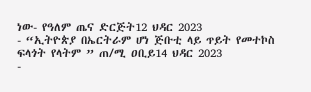ነው- የዓለም ጤና ድርጅት12 ህዳር 2023
- “ኢትዮጵያ በኤርትራም ሆነ ጅቡቲ ላይ ጥይት የመተኮስ ፍላጎት የላትም ” ጠ/ሚ ዐቢይ14 ህዳር 2023
-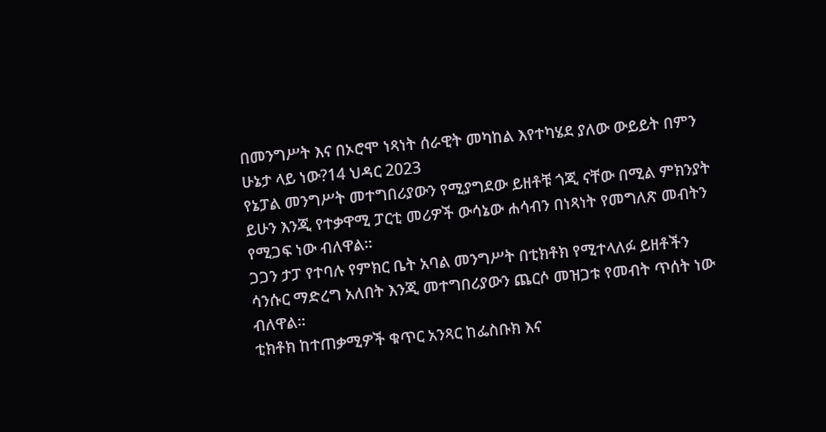በመንግሥት እና በኦሮሞ ነጻነት ሰራዊት መካከል እየተካሄደ ያለው ውይይት በምን ሁኔታ ላይ ነው?14 ህዳር 2023
የኔፓል መንግሥት መተግበሪያውን የሚያግደው ይዘቶቹ ጎጂ ናቸው በሚል ምክንያት ይሁን እንጂ የተቃዋሚ ፓርቲ መሪዎች ውሳኔው ሐሳብን በነጻነት የመግለጽ መብትን የሚጋፍ ነው ብለዋል።
ጋጋን ታፓ የተባሉ የምክር ቤት አባል መንግሥት በቲክቶክ የሚተላለፉ ይዘቶችን ሳንሱር ማድረግ አለበት እንጂ መተግበሪያውን ጨርሶ መዝጋቱ የመብት ጥሰት ነው ብለዋል።
ቲክቶክ ከተጠቃሚዎች ቁጥር አንጻር ከፌስቡክ እና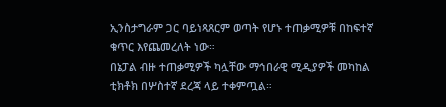ኢንስታግራም ጋር ባይነጻጸርም ወጣት የሆኑ ተጠቃሚዎቹ በከፍተኛ ቁጥር እየጨመረለት ነው።
በኔፓል ብዙ ተጠቃሚዎች ካሏቸው ማኅበራዊ ሚዲያዎች መካከል ቲክቶክ በሦስተኛ ደረጃ ላይ ተቀምጧል።